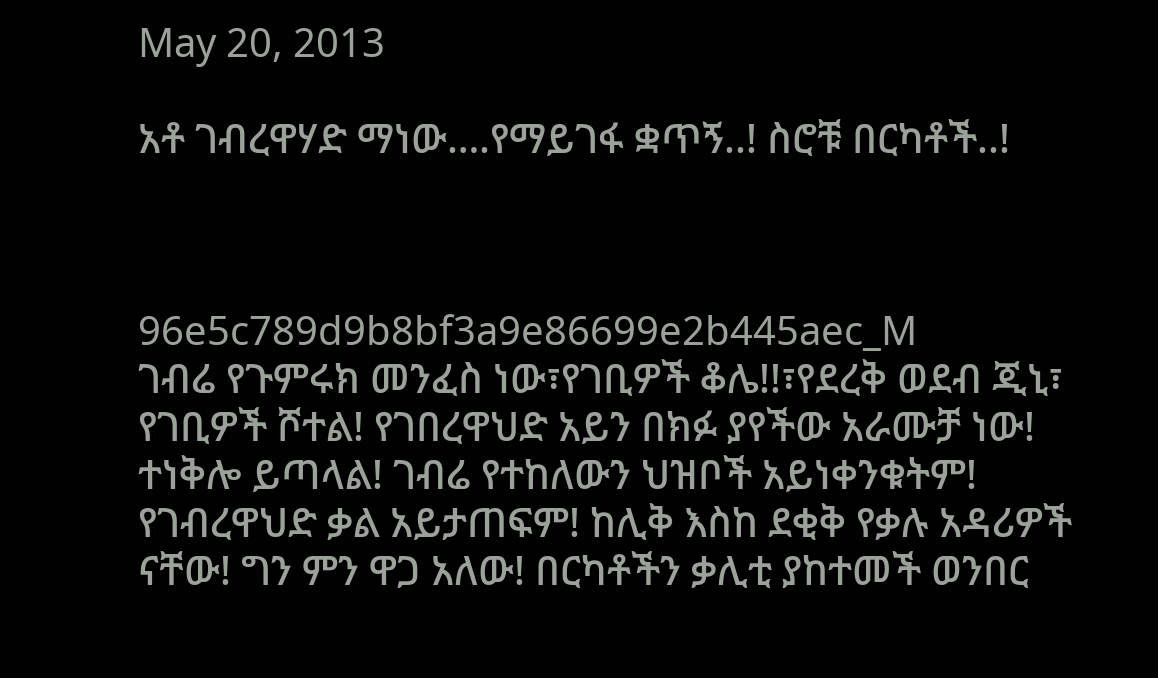May 20, 2013

አቶ ገብረዋሃድ ማነው….የማይገፋ ቋጥኝ..! ስሮቹ በርካቶች..!



96e5c789d9b8bf3a9e86699e2b445aec_M
ገብሬ የጉምሩክ መንፈስ ነው፣የገቢዎች ቆሌ!!፣የደረቅ ወደብ ጂኒ፣ የገቢዎች ሾተል! የገበረዋህድ አይን በክፉ ያየችው አራሙቻ ነው! ተነቅሎ ይጣላል! ገብሬ የተከለውን ህዝቦች አይነቀንቁትም! የገብረዋህድ ቃል አይታጠፍም! ከሊቅ እስከ ደቂቅ የቃሉ አዳሪዎች ናቸው! ግን ምን ዋጋ አለው! በርካቶችን ቃሊቲ ያከተመች ወንበር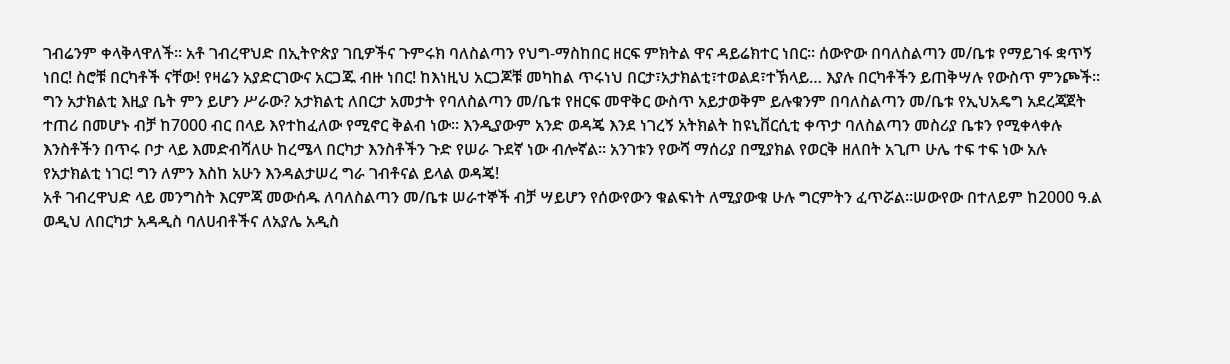ገብሬንም ቀላቅላዋለች፡፡ አቶ ገብረዋህድ በኢትዮጵያ ገቢዎችና ጉምሩክ ባለስልጣን የህግ-ማስከበር ዘርፍ ምክትል ዋና ዳይሬክተር ነበር፡፡ ሰውዮው በባለስልጣን መ/ቤቱ የማይገፋ ቋጥኝ ነበር! ስሮቹ በርካቶች ናቸው! የዛሬን አያድርገውና አርጋጁ ብዙ ነበር! ከእነዚህ አርጋጆቹ መካከል ጥሩነህ በርታ፣አታክልቲ፣ተወልደ፣ተኽላይ… እያሉ በርካቶችን ይጠቅሣሉ የውስጥ ምንጮች፡፡ ግን አታክልቲ እዚያ ቤት ምን ይሆን ሥራው? አታክልቲ ለበርታ አመታት የባለስልጣን መ/ቤቱ የዘርፍ መዋቅር ውስጥ አይታወቅም ይሉቁንም በባለስልጣን መ/ቤቱ የኢህአዴግ አደረጃጀት ተጠሪ በመሆኑ ብቻ ከ7000 ብር በላይ እየተከፈለው የሚኖር ቅልብ ነው። እንዲያውም አንድ ወዳጄ እንደ ነገረኝ አትክልት ከዩኒቨርሲቲ ቀጥታ ባለስልጣን መስሪያ ቤቱን የሚቀላቀሉ እንስቶችን በጥሩ ቦታ ላይ እመድብሻለሁ ከረሜላ በርካታ እንስቶችን ጉድ የሠራ ጉደኛ ነው ብሎኛል፡፡ አንገቱን የውሻ ማሰሪያ በሚያክል የወርቅ ዘለበት አጊጦ ሁሌ ተፍ ተፍ ነው አሉ የአታክልቲ ነገር! ግን ለምን እስከ አሁን እንዳልታሠረ ግራ ገብቶናል ይላል ወዳጄ!
አቶ ገብረዋህድ ላይ መንግስት እርምጃ መውሰዱ ለባለስልጣን መ/ቤቱ ሠራተኞች ብቻ ሣይሆን የሰውየውን ቁልፍነት ለሚያውቁ ሁሉ ግርምትን ፈጥሯል፡፡ሠውየው በተለይም ከ2000 ዓ.ል ወዲህ ለበርካታ አዳዲስ ባለሀብቶችና ለአያሌ አዲስ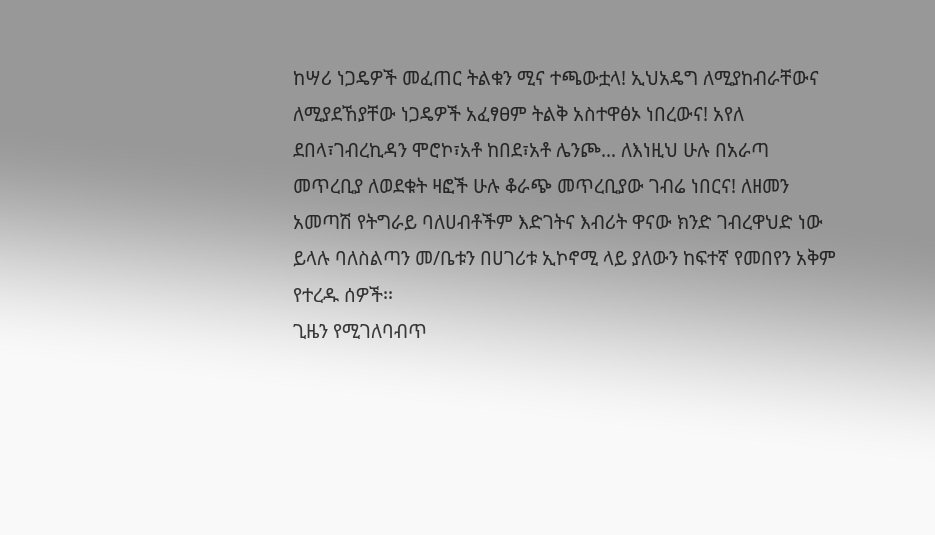ከሣሪ ነጋዴዎች መፈጠር ትልቁን ሚና ተጫውቷላ! ኢህአዴግ ለሚያከብራቸውና ለሚያደኸያቸው ነጋዴዎች አፈፃፀም ትልቅ አስተዋፅኦ ነበረውና! አየለ ደበላ፣ገብረኪዳን ሞሮኮ፣አቶ ከበደ፣አቶ ሌንጮ… ለእነዚህ ሁሉ በአራጣ መጥረቢያ ለወደቁት ዛፎች ሁሉ ቆራጭ መጥረቢያው ገብሬ ነበርና! ለዘመን አመጣሽ የትግራይ ባለሀብቶችም እድገትና እብሪት ዋናው ክንድ ገብረዋህድ ነው ይላሉ ባለስልጣን መ/ቤቱን በሀገሪቱ ኢኮኖሚ ላይ ያለውን ከፍተኛ የመበየን አቅም የተረዱ ሰዎች፡፡
ጊዜን የሚገለባብጥ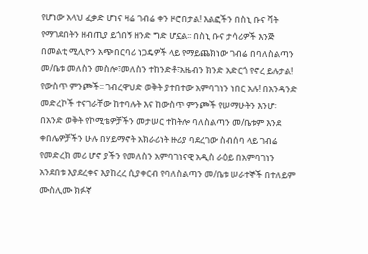የሆነው አላህ ፈቃድ ሆነና ዛሬ ገብሬ ቀን ዞሮበታል! እልፎችን በስኒ ቡና ቫት የማገደበትን ዘብጢያ ይጎበኝ ዘንድ ግድ ሆኗል፡፡ በስኒ ቡና ታሳሪዎች እንጅ በመልቲ ሚሊዮን አጭበርባሪ ነጋዴዎች ላይ የማይጨክነው ገብሬ በባለስልጣን መ/ቤቱ መለስን መስሎ፣መለስን ተከንድቶ፣አዜብን ክንድ አድርጎ የኖረ ይሉታል! የውስጥ ምንጮች፡፡ ገብረዋህድ ወቅት ያተበተው አምባገነን ነበር አሉ! በአንዳንድ መድረኮች ተናገራቸው ከተባሉት እና ከውስጥ ምንጮች የሠማሁትን እንሆ፡
በአንድ ወቅት የኮሚቴዎቻችን መታሠር ተከትሎ ባለስልጣን መ/ቤቱም እንደ ቀበሌዎቻችን ሁሉ በሃይማኖት አክራሪነት ዙሪያ ባደረገው ስብሰባ ላይ ገብሬ የመድረክ መሪ ሆኖ ያችን የመለስን አምባገነናዊ አዲስ ራዕይ በአምባገነን አንደበቱ እያደረቀና እያከረረ ሲያቀርብ የባለስልጣን መ/ቤቱ ሠራተኞች በተለይም ሙስሊሙ ክፉኛ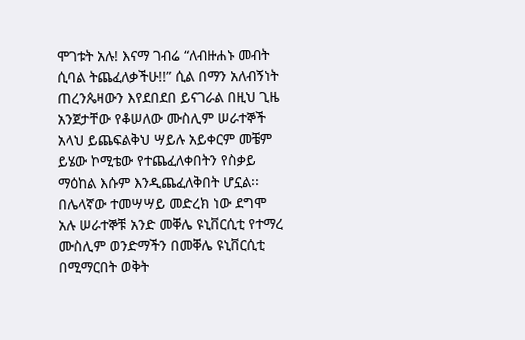ሞገቱት አሉ! እናማ ገብሬ “ለብዙሐኑ መብት ሲባል ትጨፈለቃችሁ!!” ሲል በማን አለብኝነት ጠረንጴዛውን እየደበደበ ይናገራል በዚህ ጊዜ አንጀታቸው የቆሠለው ሙስሊም ሠራተኞች አላህ ይጨፍልቅህ ሣይሉ አይቀርም መቼም ይሄው ኮሚቴው የተጨፈለቀበትን የስቃይ ማዕከል እሱም እንዲጨፈለቅበት ሆኗል፡፡
በሌላኛው ተመሣሣይ መድረክ ነው ደግሞ አሉ ሠራተኞቹ አንድ መቐሌ ዩኒቨርሲቲ የተማረ ሙስሊም ወንድማችን በመቐሌ ዩኒቨርሲቲ በሚማርበት ወቅት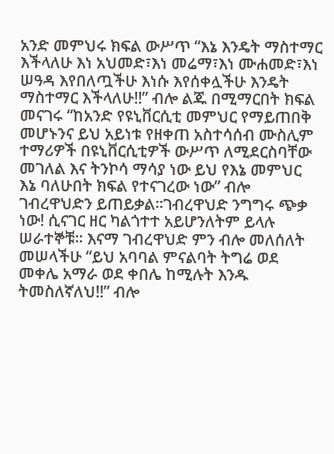አንድ መምህሩ ክፍል ውሥጥ “እኔ እንዴት ማስተማር እችላለሁ እነ አህመድ፣እነ መሬማ፣እነ ሙሐመድ፣እነ ሠዓዳ እየበለጧችሁ እነሱ እየሰቀሏችሁ እንዴት ማስተማር እችላለሁ!!” ብሎ ልጁ በሚማርበት ክፍል መናገሩ “ከአንድ የዩኒቨርሲቲ መምህር የማይጠበቅ መሆኑንና ይህ አይነቱ የዘቀጠ አስተሳሰብ ሙስሊም ተማሪዎች በዩኒቨርሲቲዎች ውሥጥ ለሚደርስባቸው መገለል እና ትንኮሳ ማሳያ ነው ይህ የእኔ መምህር እኔ ባለሁበት ክፍል የተናገረው ነው” ብሎ ገብረዋህድን ይጠይቃል፡፡ገብረዋህድ ንግግሩ ጭቃ ነው! ሲናገር ዘር ካልጎተተ አይሆንለትም ይላሉ ሠራተኞቹ። እናማ ገብረዋህድ ምን ብሎ መለሰለት መሠላችሁ “ይህ አባባል ምናልባት ትግሬ ወደ መቀሌ አማራ ወደ ቀበሌ ከሚሉት እንዱ ትመስለኛለህ!!” ብሎ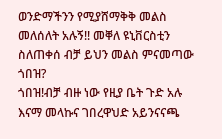ወንድማችንን የሚያሸማቅቅ መልስ መለሰለት አሉኝ!! መቐለ ዩኒቨርስቲን ስለጠቀሰ ብቻ ይህን መልስ ምናመጣው ጎበዝ?
ጎበዝ!ብቻ ብዙ ነው የዚያ ቤት ጉድ አሉ እናማ መላኩና ገበረዋህድ አይንናናጫ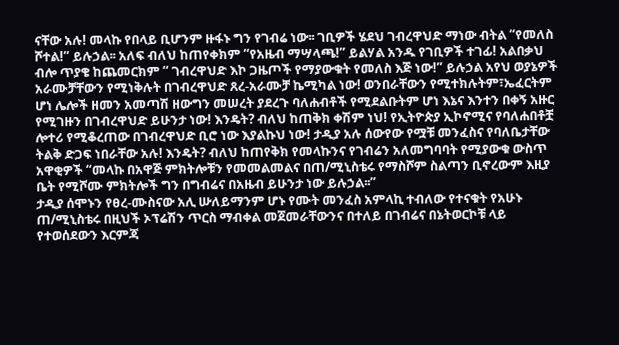ናቸው አሉ! መላኩ የበላይ ቢሆንም ዙፋኑ ግን የገብሬ ነው፡፡ ገቢዎች ሄደህ ገብረዋህድ ማነው ብትል “የመለስ ሾተል!” ይሉኃል፡፡ አለፍ ብለህ ከጠየቀክም “የአዜብ ማሣላጫ!” ይልሃል አንዱ የገቢዎች ተገፊ! አልበቃህ ብሎ ጥያቄ ከጨመርክም “ ገብረዋህድ እኮ ጋዜጦች የማያውቁት የመለስ እጅ ነው!” ይሉኃል አየህ ወያኔዎች አራሙቻቸውን የሚነቅሉት በገብረዋህድ ጸረ-አራሙቻ ኬሚካል ነው! ወንበራቸውን የሚተክሉትም፣ኤፈርትም ሆነ ሌሎች ዘመን አመጣሽ ዘውግን መሠረት ያደረጉ ባለሐብቶች የሚደልቡትም ሆነ እኔና እንተን በቀኝ አዙር የሚገዙን በገብረዋህድ ይሁንታ ነው! እንዴት? ብለህ ከጠቅክ ቀሽም ነህ! የኢትዮጵያ ኢኮኖሚና የባለሐበቶቿ ሎተሪ የሚቆረጠው በገብረዋህድ ቢሮ ነው እያልኩህ ነው! ታዲያ አሉ ሰውየው የሟቹ መንፈስና የባለቤታቸው ትልቅ ድጋፍ ነበራቸው አሉ! እንዴት? ብለህ ከጠየቅክ የመላኩንና የገብሬን አለመግባባት የሚያውቁ ውስጥ አዋቂዎች “መላኩ በአዋጅ ምክትሎቹን የመመልመልና በጠ/ሚኒስቴሩ የማስሾም ስልጣን ቢኖረውም እዚያ ቤት የሚሾሙ ምክትሎች ግን በግብሬና በአዜብ ይሁንታ ነው ይሉኃል፡፡”
ታዲያ ሰሞኑን የፀረ-ሙስናው አሊ ሡለይማንም ሆኑ የሙት መንፈስ አምላኪ ተብለው የተናቁት የአሁኑ ጠ/ሚኒስቴሩ በዚህች ኦፕሬሽን ጥርስ ማብቀል መጀመራቸውንና በተለይ በገብሬና በኔትወርኮቹ ላይ የተወሰደውን እርምጃ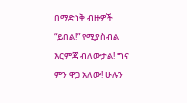በማድነቅ ብዙዎች “ይበል!” የሚያስብል እርምጃ ብለውታል! ግና ምን ዋጋ አለው! ሁሉን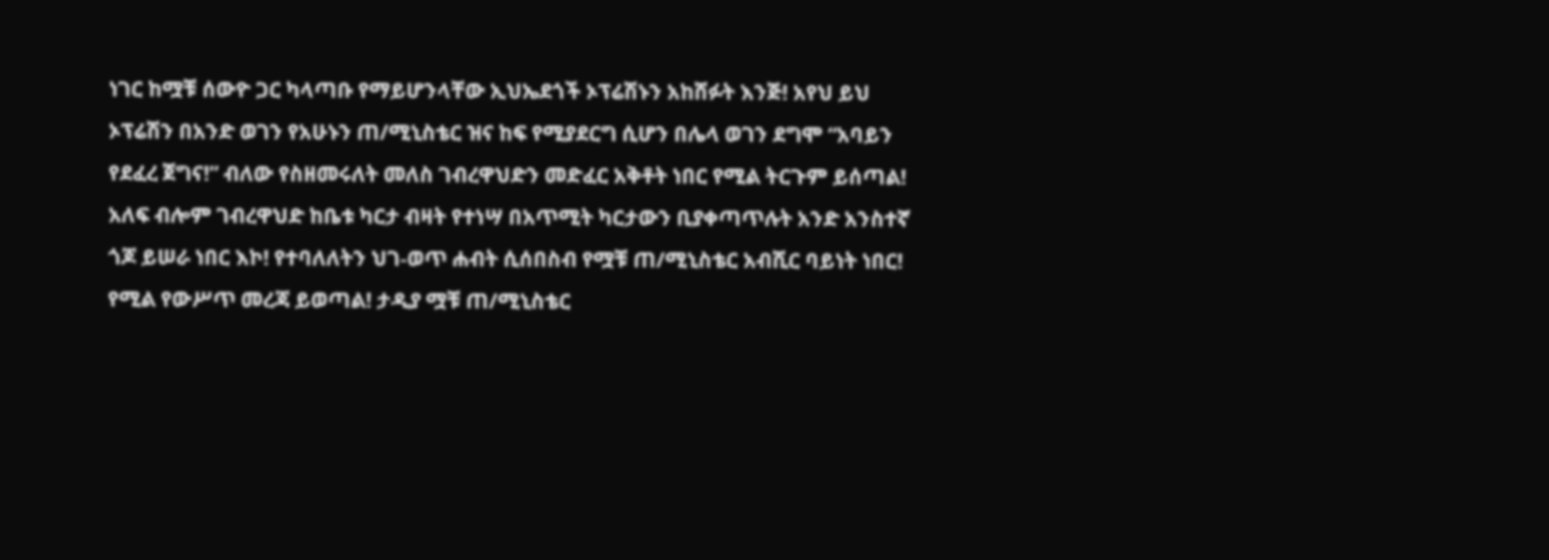ነገር ከሟቹ ሰውዮ ጋር ካላጣቡ የማይሆንላቸው ኢህኤደጎች ኦፕሬሽኑን አከሸፉት እንጅ! አየህ ይህ ኦፕሬሽን በአንድ ወገን የአሁኑን ጠ/ሚኒስቴር ዝና ከፍ የሚያደርግ ሲሆን በሌላ ወገን ደግሞ “አባይን የደፈረ ጀግና!” ብለው የስዘመሩለት መለስ ገብረዋህድን መድፈር አቅቶት ነበር የሚል ትርጉም ይሰጣል! አለፍ ብሎም ገብረዋህድ ከቤቱ ካርታ ብዛት የተነሣ በአጥሚት ካርታውን ቢያቀጣጥሉት አንድ አንስተኛ ጎጆ ይሠራ ነበር እኮ! የተባለለትን ህገ-ወጥ ሐብት ሲሰበስብ የሟቹ ጠ/ሚኒስቴር አብሺር ባይነት ነበር! የሚል የውሥጥ መረጃ ይወጣል! ታዲያ ሟቹ ጠ/ሚኒስቴር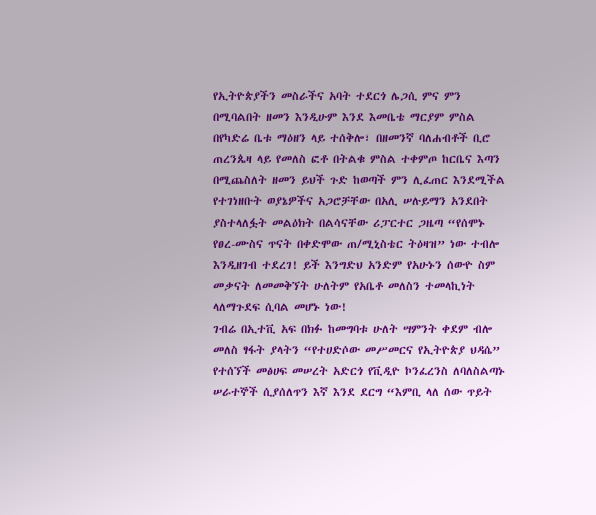የኢትዮጵያችን መስራችና አባት ተደርጎ ሌጋሲ ምና ምን በሚባልበት ዘመን እንዲሁም እንደ እመቤቴ ማርያም ምስል በየካድሬ ቤቱ ማዕዘን ላይ ተሰቅሎ፣ በዘመንኛ ባለሐብቶች ቢሮ ጠረንጴዛ ላይ የመለስ ፎቶ በትልቁ ምስል ተቀምጦ ከርቤና እጣን በሚጨስለት ዘመን ይህች ጉድ ከወጣች ምን ሊፈጠር እንደሚችል የተገነዘቡት ወያኔዎችና አጋሮቻቸው በአሊ ሠሉይማን አንደበት ያስተላለፏት መልዕክት በልሳናቸው ሪፓርተር ጋዜጣ “የሰሞኑ የፀረ-ሙስና ጥናት በቀድሞው ጠ/ሚኒስቴር ትዕዛዝ” ነው ተብሎ እንዲዘገብ ተደረገ! ይች እንግድህ አንድም የአሁኑን ሰውዮ ስም መቃናት ለመመቅኘት ሁለትም የአቤቶ መለስን ተመላኪነት ላለማጉደፍ ሲባል መሆኑ ነው!
ገብሬ በኢተቪ አፍ በክፉ ከመግባቱ ሁለት ሣምንት ቀደም ብሎ መለስ ፃፋት ያላትን “የተሀድሶው መሥመርና የኢትዮጵያ ህዳሴ” የተሰኘች መፅሀፍ መሠረት አድርጎ የቪዲዮ ኮንፈረንስ ለባለስልጣኑ ሠራተኞች ሲያሰለጥን እኛ እንደ ደርግ “እምቢ ላለ ሰው ጥይት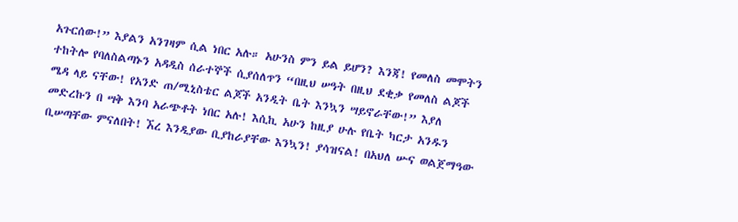አጉርሰው!” እያልን አንገዛም ሲል ነበር አሉ። አሁንስ ምን ይል ይሆን? እንጃ! የመለስ መሞትን ተከትሎ የባለስልጣኑን አዳዲስ ሰራተኞች ሲያሰለጥን “በዚህ ሠዓት በዚህ ደቂቃ የመለስ ልጆች ሜዳ ላይ ናቸው! የአንድ ጠ/ሚኒስቴር ልጆች አንዲት ቤት እንኳን ሣይኖራቸው!” እያለ መድረኩን በ ሣቅ እንባ አራጭቶት ነበር አሉ! እሲኪ አሁን ከዚያ ሁሉ የቤት ካርታ አንዱን ቢሠጣቸው ምናለበት! ኧረ እንዲያው ቢያከራያቸው እንኳን! ያሳዝናል! በአህለ ሡና ወልጀማዓው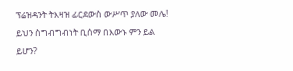ፕሬዝዳንት ትእዛዝ ፊርደውስ ውሥጥ ያለው መሌ! ይህን ስግብግብነት ቢሰማ በእውኑ ምን ይል ይሆን?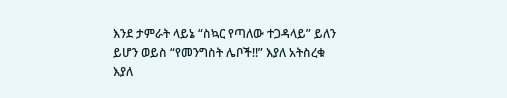እንደ ታምራት ላይኔ “ስኳር የጣለው ተጋዳላይ” ይለን ይሆን ወይስ “የመንግስት ሌቦች!!” እያለ አትስረቁ እያለ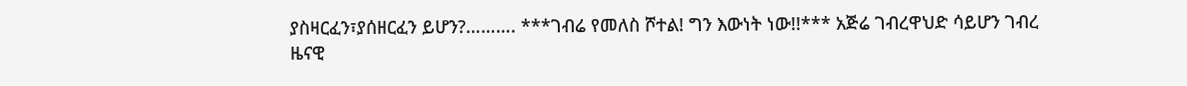ያስዛርፈን፣ያሰዘርፈን ይሆን?………. ***ገብሬ የመለስ ሾተል! ግን እውነት ነው!!*** አጅሬ ገብረዋህድ ሳይሆን ገብረ ዜናዊ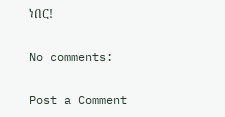ነበር!

No comments:

Post a Comment